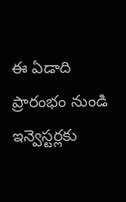ఈ ఏడాది ప్రారంభం నుండి ఇన్వెస్టర్లకు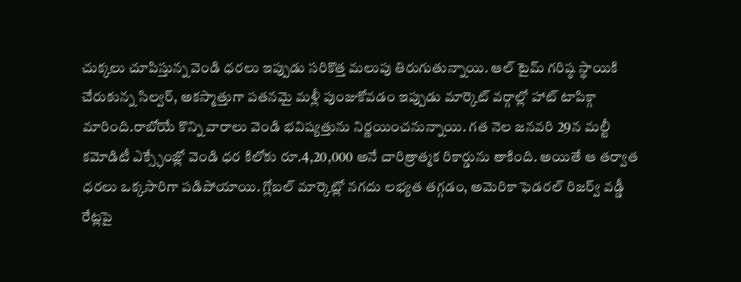చుక్కలు చూపిస్తున్న వెండి ధరలు ఇప్పుడు సరికొత్త మలుపు తిరుగుతున్నాయి. ఆల్ టైమ్ గరిష్ఠ స్థాయికి చేరుకున్న సిల్వర్, అకస్మాత్తుగా పతనమై మళ్లీ పుంజుకోవడం ఇప్పుడు మార్కెట్ వర్గాల్లో హాట్ టాపిక్గా మారింది.రాబోయే కొన్ని వారాలు వెండి భవిష్యత్తును నిర్ణయించనున్నాయి. గత నెల జనవరి 29న మల్టీ కమోడిటీ ఎక్స్ఛేంజ్లో వెండి ధర కిలోకు రూ.4,20,000 అనే చారిత్రాత్మక రికార్డును తాకింది. అయితే ఆ తర్వాత ధరలు ఒక్కసారిగా పడిపోయాయి. గ్లోబల్ మార్కెట్లో నగదు లభ్యత తగ్గడం, అమెరికా ఫెడరల్ రిజర్వ్ వడ్డీ రేట్లపై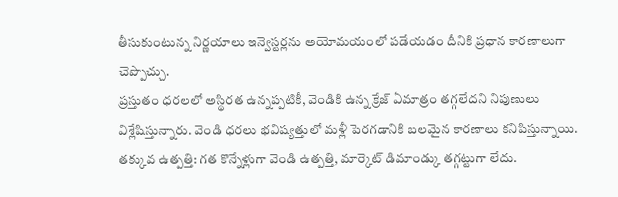తీసుకుంటున్న నిర్ణయాలు ఇన్వెస్టర్లను అయోమయంలో పడేయడం దీనికి ప్రధాన కారణాలుగా చెప్పొచ్చు.
ప్రస్తుతం ధరలలో అస్థిరత ఉన్నప్పటికీ, వెండికి ఉన్న క్రేజ్ ఏమాత్రం తగ్గలేదని నిపుణులు విశ్లేషిస్తున్నారు. వెండి ధరలు భవిష్యత్తులో మళ్లీ పెరగడానికి బలమైన కారణాలు కనిపిస్తున్నాయి.
తక్కువ ఉత్పత్తి: గత కొన్నేళ్లుగా వెండి ఉత్పత్తి, మార్కెట్ డిమాండ్కు తగ్గట్టుగా లేదు.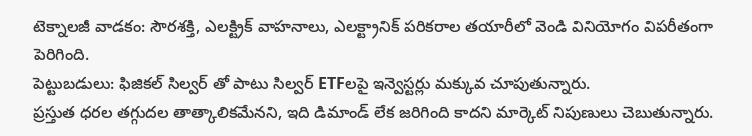టెక్నాలజీ వాడకం: సౌరశక్తి, ఎలక్ట్రిక్ వాహనాలు, ఎలక్ట్రానిక్ పరికరాల తయారీలో వెండి వినియోగం విపరీతంగా పెరిగింది.
పెట్టుబడులు: ఫిజికల్ సిల్వర్ తో పాటు సిల్వర్ ETFలపై ఇన్వెస్టర్లు మక్కువ చూపుతున్నారు.
ప్రస్తుత ధరల తగ్గుదల తాత్కాలికమేనని, ఇది డిమాండ్ లేక జరిగింది కాదని మార్కెట్ నిపుణులు చెబుతున్నారు.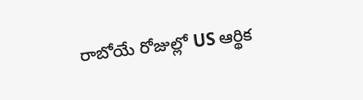రాబోయే రోజుల్లో US ఆర్థిక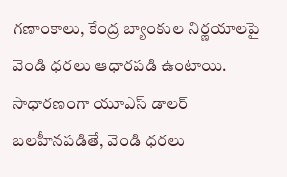గణాంకాలు, కేంద్ర బ్యాంకుల నిర్ణయాలపై వెండి ధరలు ఆధారపడి ఉంటాయి. సాధారణంగా యూఎస్ డాలర్ బలహీనపడితే, వెండి ధరలు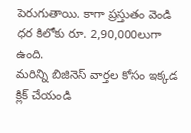పెరుగుతాయి. కాగా ప్రస్తుతం వెండి ధర కిలోకు రూ. 2,90,000లుగా ఉంది.
మరిన్ని బిజినెస్ వార్తల కోసం ఇక్కడ క్లిక్ చేయండి